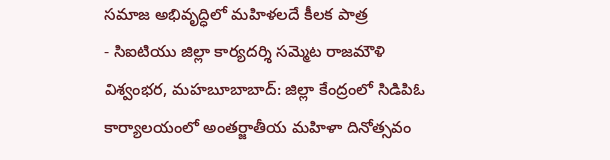సమాజ అభివృద్ధిలో మహిళలదే కీలక పాత్ర
- సిఐటియు జిల్లా కార్యదర్శి సమ్మెట రాజమౌళి
విశ్వంభర, మహబూబాబాద్: జిల్లా కేంద్రంలో సిడిపిఓ కార్యాలయంలో అంతర్జాతీయ మహిళా దినోత్సవం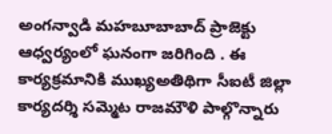అంగన్వాడి మహబూబాబాద్ ప్రాజెక్టు ఆధ్వర్యంలో ఘనంగా జరిగింది . ఈ కార్యక్రమానికి ముఖ్యఅతిథిగా సీఐటీ జిల్లా కార్యదర్శి సమ్మెట రాజమౌళి పాల్గొన్నారు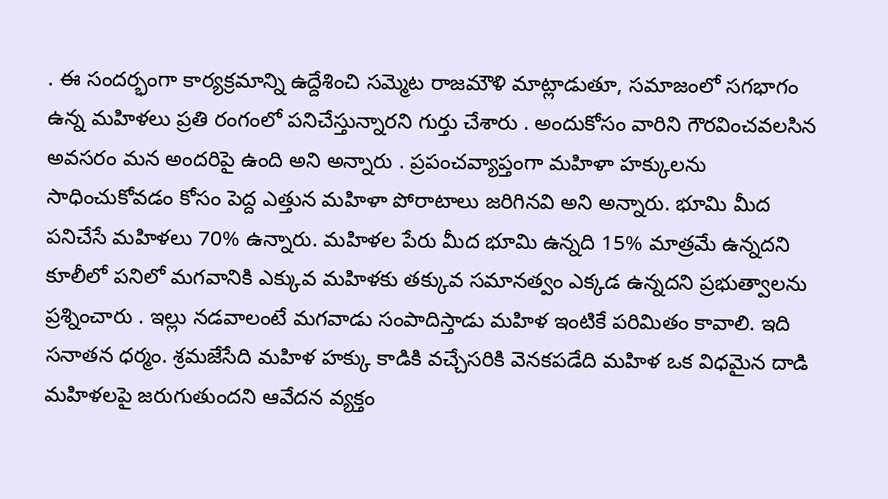. ఈ సందర్భంగా కార్యక్రమాన్ని ఉద్దేశించి సమ్మెట రాజమౌళి మాట్లాడుతూ, సమాజంలో సగభాగం ఉన్న మహిళలు ప్రతి రంగంలో పనిచేస్తున్నారని గుర్తు చేశారు . అందుకోసం వారిని గౌరవించవలసిన అవసరం మన అందరిపై ఉంది అని అన్నారు . ప్రపంచవ్యాప్తంగా మహిళా హక్కులను సాధించుకోవడం కోసం పెద్ద ఎత్తున మహిళా పోరాటాలు జరిగినవి అని అన్నారు. భూమి మీద పనిచేసే మహిళలు 70% ఉన్నారు. మహిళల పేరు మీద భూమి ఉన్నది 15% మాత్రమే ఉన్నదని కూలీలో పనిలో మగవానికి ఎక్కువ మహిళకు తక్కువ సమానత్వం ఎక్కడ ఉన్నదని ప్రభుత్వాలను ప్రశ్నించారు . ఇల్లు నడవాలంటే మగవాడు సంపాదిస్తాడు మహిళ ఇంటికే పరిమితం కావాలి. ఇది సనాతన ధర్మం. శ్రమజేసేది మహిళ హక్కు కాడికి వచ్చేసరికి వెనకపడేది మహిళ ఒక విధమైన దాడి మహిళలపై జరుగుతుందని ఆవేదన వ్యక్తం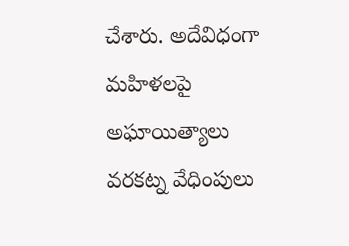చేశారు. అదేవిధంగా మహిళలపై అఘాయిత్యాలు వరకట్న వేధింపులు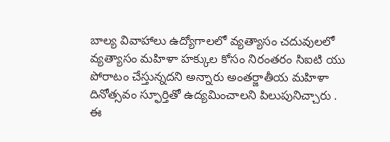బాల్య వివాహాలు ఉద్యోగాలలో వ్యత్యాసం చదువులలో వ్యత్యాసం మహిళా హక్కుల కోసం నిరంతరం సిఐటి యు పోరాటం చేస్తున్నదని అన్నారు అంతర్జాతీయ మహిళా దినోత్సవం స్ఫూర్తితో ఉద్యమించాలని పిలుపునిచ్చారు . ఈ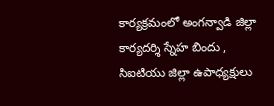కార్యక్రమంలో అంగన్వాడి జిల్లా కార్యదర్శి స్నేహ బిందు , సిఐటియు జిల్లా ఉపాధ్యక్షులు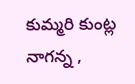కుమ్మరి కుంట్ల నాగన్న ,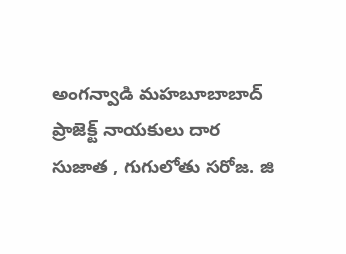అంగన్వాడి మహబూబాబాద్ ప్రాజెక్ట్ నాయకులు దార సుజాత , గుగులోతు సరోజ. జి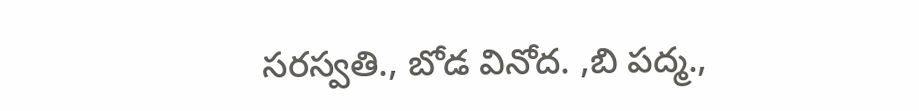సరస్వతి., బోడ వినోద. ,బి పద్మ.,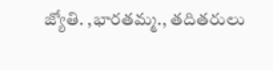జ్యోతి. ,భారతమ్మ., తదితరులు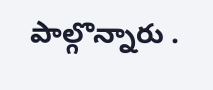పాల్గొన్నారు .